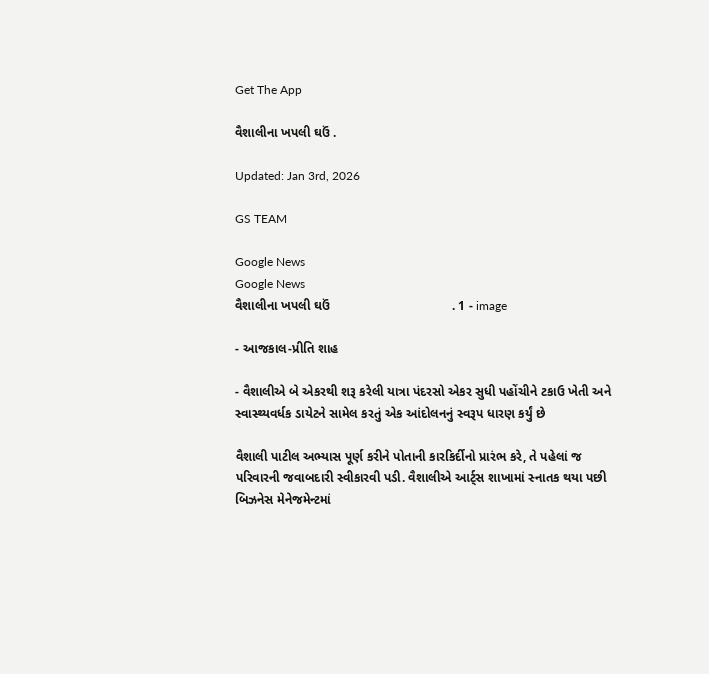Get The App

વૈશાલીના ખપલી ઘઉં .

Updated: Jan 3rd, 2026

GS TEAM

Google News
Google News
વૈશાલીના ખપલી ઘઉં                                  . 1 - image

- આજકાલ-પ્રીતિ શાહ

- વૈશાલીએ બે એકરથી શરૂ કરેલી યાત્રા પંદરસો એકર સુધી પહોંચીને ટકાઉ ખેતી અને સ્વાસ્થ્યવર્ધક ડાયેટને સામેલ કરતું એક આંદોલનનું સ્વરૂપ ધારણ કર્યું છે

વૈશાલી પાટીલ અભ્યાસ પૂર્ણ કરીને પોતાની કારકિર્દીનો પ્રારંભ કરે, તે પહેલાં જ પરિવારની જવાબદારી સ્વીકારવી પડી. વૈશાલીએ આર્ટ્સ શાખામાં સ્નાતક થયા પછી બિઝનેસ મેનેજમેન્ટમાં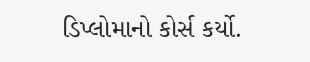ડિપ્લોમાનો કોર્સ કર્યો.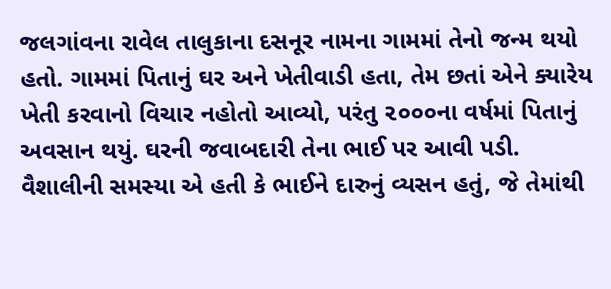જલગાંવના રાવેલ તાલુકાના દસનૂર નામના ગામમાં તેનો જન્મ થયો હતો. ગામમાં પિતાનું ઘર અને ખેતીવાડી હતા, તેમ છતાં એને ક્યારેય ખેતી કરવાનો વિચાર નહોતો આવ્યો, પરંતુ ૨૦૦૦ના વર્ષમાં પિતાનું અવસાન થયું. ઘરની જવાબદારી તેના ભાઈ પર આવી પડી. વૈશાલીની સમસ્યા એ હતી કે ભાઈને દારુનું વ્યસન હતું, જે તેમાંથી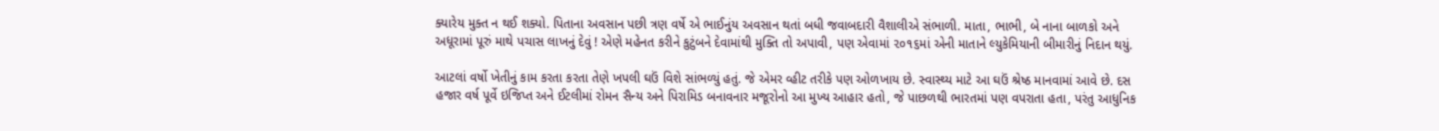ક્યારેય મુક્ત ન થઈ શક્યો. પિતાના અવસાન પછી ત્રણ વર્ષે એ ભાઈનુંય અવસાન થતાં બધી જવાબદારી વૈશાલીએ સંભાળી. માતા, ભાભી, બે નાના બાળકો અને અધૂરામાં પૂરું માથે પચાસ લાખનું દેવું ! એણે મહેનત કરીને કુટુંબને દેવામાંથી મુક્તિ તો અપાવી, પણ એવામાં ૨૦૧૬માં એની માતાને લ્યુકેમિયાની બીમારીનું નિદાન થયું.

આટલાં વર્ષો ખેતીનું કામ કરતા કરતા તેણે ખપલી ઘઉં વિશે સાંભળ્યું હતું. જે એમર વ્હીટ તરીકે પણ ઓળખાય છે. સ્વાસ્થ્ય માટે આ ઘઉં શ્રેષ્ઠ માનવામાં આવે છે. દસ હજાર વર્ષ પૂર્વે ઇજિપ્ત અને ઈટલીમાં રોમન સૈન્ય અને પિરામિડ બનાવનાર મજૂરોનો આ મુખ્ય આહાર હતો, જે પાછળથી ભારતમાં પણ વપરાતા હતા, પરંતુ આધુનિક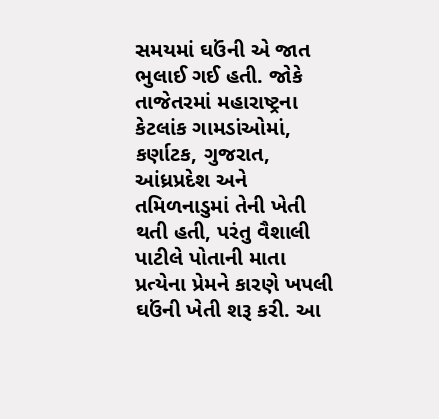સમયમાં ઘઉંની એ જાત ભુલાઈ ગઈ હતી. જોકે તાજેતરમાં મહારાષ્ટ્રના કેટલાંક ગામડાંઓમાં, કર્ણાટક, ગુજરાત, આંધ્રપ્રદેશ અને તમિળનાડુમાં તેની ખેતી થતી હતી, પરંતુ વૈશાલી પાટીલે પોતાની માતા પ્રત્યેના પ્રેમને કારણે ખપલી ઘઉંની ખેતી શરૂ કરી. આ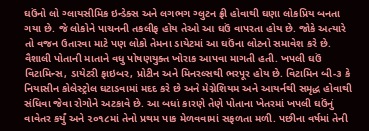ઘઉંનો લો ગ્લાયસીમિક ઇન્ડેક્સ અને લગભગ ગ્લુટન ફ્રી હોવાથી ઘણા લોકપ્રિય બનતા ગયા છે. જે લોકોને પાચનની તકલીફ હોય તેઓ આ ઘઉં વાપરતા હોય છે. જોકે અત્યારે તો વજન ઉતારવા માટે પણ લોકો તેમના ડાયેટમાં આ ઘઉંના લોટનો સમાવેશ કરે છે. વૈશાલી પોતાની માતાને વધુ પોષણયુક્ત ખોરાક આપવા માગતી હતી. ખપલી ઘઉં વિટામિન્સ, ડાયેટરી ફાઇબર, પ્રોટીન અને મિનરલ્સથી ભરપૂર હોય છે. વિટામિન બી-૩ કે નિયાસીન કોલેસ્ટ્રોલ ઘટાડવામાં મદદ કરે છે અને મેગ્નેશિયમ અને આયર્નથી સમૃદ્ધ હોવાથી સંધિવા જેવા રોગોને અટકાવે છે. આ બધાં કારણે તેણે પોતાના ખેતરમાં ખપલી ઘઉંનું વાવેતર કર્યું અને ૨૦૧૮માં તેનો પ્રથમ પાક મેળવવામાં સફળતા મળી. પછીના વર્ષમાં તેની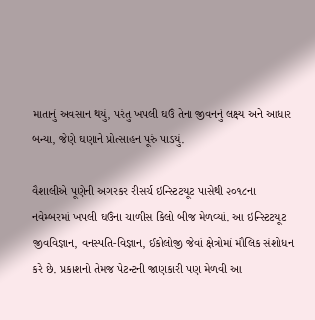માતાનું અવસાન થયું, પરંતુ ખપલી ઘઉં તેના જીવનનું લક્ષ્ય અને આધાર બન્યા, જેણે ઘણાને પ્રોત્સાહન પૂરું પાડયું.

વૈશાલીએ પૂણેની અગરકર રીસર્ચ ઇન્સ્ટિટયૂટ પાસેથી ૨૦૧૮ના નવેમ્બરમાં ખપલી ઘઉંના ચાળીસ કિલો બીજ મેળવ્યાં. આ ઇન્સ્ટિટયૂટ જીવવિજ્ઞાન, વનસ્પતિ-વિજ્ઞાન, ઈકોલોજી જેવાં ક્ષેત્રોમાં મૌલિક સંશોધન કરે છે. પ્રકાશનો તેમજ પેટન્ટની જાણકારી પણ મેળવી આ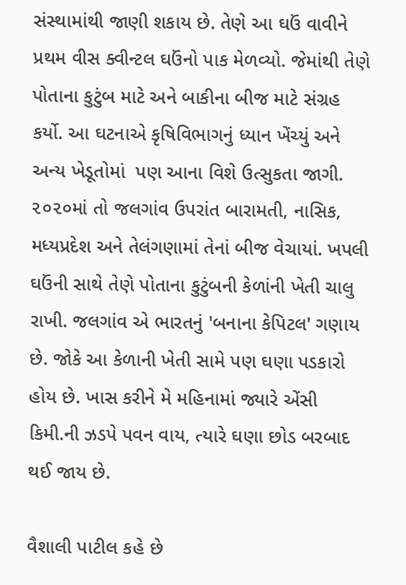સંસ્થામાંથી જાણી શકાય છે. તેણે આ ઘઉં વાવીને પ્રથમ વીસ ક્વીન્ટલ ઘઉંનો પાક મેળવ્યો. જેમાંથી તેણે પોતાના કુટુંબ માટે અને બાકીના બીજ માટે સંગ્રહ કર્યો. આ ઘટનાએ કૃષિવિભાગનું ધ્યાન ખેંચ્યું અને અન્ય ખેડૂતોમાં  પણ આના વિશે ઉત્સુકતા જાગી. ૨૦૨૦માં તો જલગાંવ ઉપરાંત બારામતી, નાસિક, મધ્યપ્રદેશ અને તેલંગણામાં તેનાં બીજ વેચાયાં. ખપલી ઘઉંની સાથે તેણે પોતાના કુટુંબની કેળાંની ખેતી ચાલુ રાખી. જલગાંવ એ ભારતનું 'બનાના કેપિટલ' ગણાય છે. જોકે આ કેળાની ખેતી સામે પણ ઘણા પડકારો હોય છે. ખાસ કરીને મે મહિનામાં જ્યારે એંસી કિમી.ની ઝડપે પવન વાય, ત્યારે ઘણા છોડ બરબાદ થઈ જાય છે.

વૈશાલી પાટીલ કહે છે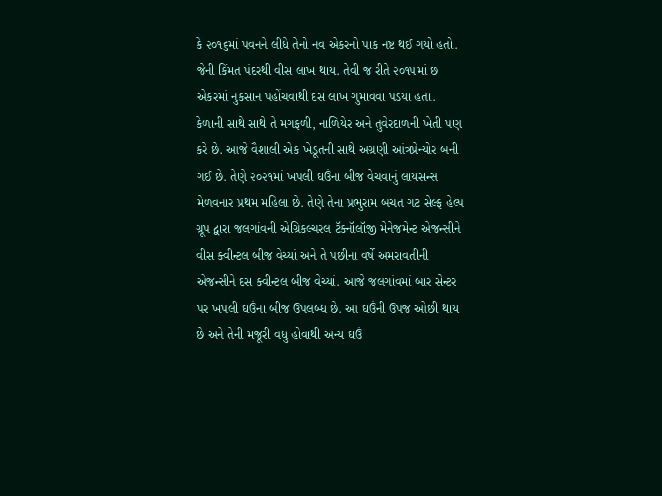કે ૨૦૧૬માં પવનને લીધે તેનો નવ એકરનો પાક નષ્ટ થઈ ગયો હતો. જેની કિંમત પંદરથી વીસ લાખ થાય. તેવી જ રીતે ૨૦૧૫માં છ એકરમાં નુકસાન પહોંચવાથી દસ લાખ ગુમાવવા પડયા હતા. કેળાની સાથે સાથે તે મગફળી, નાળિયેર અને તુવેરદાળની ખેતી પણ કરે છે. આજે વૈશાલી એક ખેડૂતની સાથે અગ્રણી આંત્રપ્રેન્યોર બની ગઈ છે. તેણે ૨૦૨૧માં ખપલી ઘઉંના બીજ વેચવાનું લાયસન્સ મેળવનાર પ્રથમ મહિલા છે. તેણે તેના પ્રભુરામ બચત ગટ સેલ્ફ હેલ્પ ગ્રૂપ દ્વારા જલગાંવની એગ્રિકલ્ચરલ ટૅક્નૉલૉજી મેનેજમેન્ટ એજન્સીને વીસ ક્વીન્ટલ બીજ વેચ્યાં અને તે પછીના વર્ષે અમરાવતીની એજન્સીને દસ ક્વીન્ટલ બીજ વેચ્યાં. આજે જલગાંવમાં બાર સેન્ટર પર ખપલી ઘઉંના બીજ ઉપલબ્ધ છે. આ ઘઉંની ઉપજ ઓછી થાય છે અને તેની મજૂરી વધુ હોવાથી અન્ય ઘઉં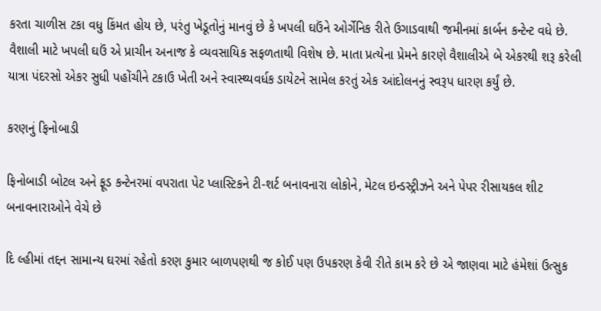કરતા ચાળીસ ટકા વધુ કિંમત હોય છે, પરંતુ ખેડૂતોનું માનવું છે કે ખપલી ઘઉંને ઓર્ગેનિક રીતે ઉગાડવાથી જમીનમાં કાર્બન કન્ટેન્ટ વધે છે. વૈશાલી માટે ખપલી ઘઉં એ પ્રાચીન અનાજ કે વ્યવસાયિક સફળતાથી વિશેષ છે. માતા પ્રત્યેના પ્રેમને કારણે વૈશાલીએ બે એકરથી શરૂ કરેલી યાત્રા પંદરસો એકર સુધી પહોંચીને ટકાઉ ખેતી અને સ્વાસ્થ્યવર્ધક ડાયેટને સામેલ કરતું એક આંદોલનનું સ્વરૂપ ધારણ કર્યું છે.

કરણનું ફિનોબાડી

ફિનોબાડી બોટલ અને ફૂડ કન્ટેનરમાં વપરાતા પેટ પ્લાસ્ટિકને ટી-શર્ટ બનાવનારા લોકોને, મેટલ ઇન્ડસ્ટ્રીઝને અને પેપર રીસાયકલ શીટ બનાવનારાઓને વેચે છે

દિ લ્હીમાં તદ્દન સામાન્ય ઘરમાં રહેતો કરણ કુમાર બાળપણથી જ કોઈ પણ ઉપકરણ કેવી રીતે કામ કરે છે એ જાણવા માટે હંમેશાં ઉત્સુક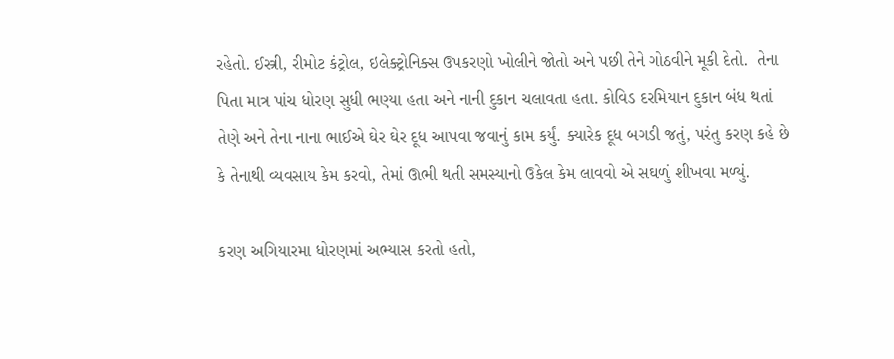રહેતો. ઈસ્ત્રી, રીમોટ કંટ્રોલ, ઇલેક્ટ્રોનિક્સ ઉપકરણો ખોલીને જોતો અને પછી તેને ગોઠવીને મૂકી દેતો.  તેના પિતા માત્ર પાંચ ધોરણ સુધી ભણ્યા હતા અને નાની દુકાન ચલાવતા હતા. કોવિડ દરમિયાન દુકાન બંધ થતાં તેણે અને તેના નાના ભાઈએ ઘેર ઘેર દૂધ આપવા જવાનું કામ કર્યું. ક્યારેક દૂધ બગડી જતું, પરંતુ કરણ કહે છે કે તેનાથી વ્યવસાય કેમ કરવો, તેમાં ઊભી થતી સમસ્યાનો ઉકેલ કેમ લાવવો એ સઘળું શીખવા મળ્યું.

કરણ અગિયારમા ધોરણમાં અભ્યાસ કરતો હતો,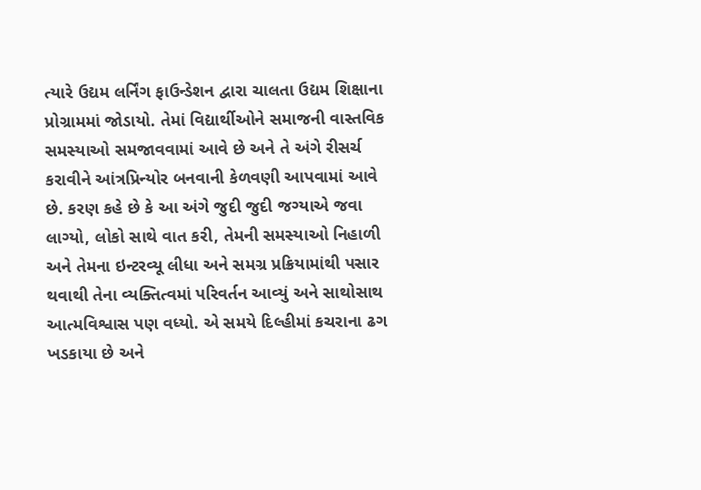ત્યારે ઉદ્યમ લર્નિંગ ફાઉન્ડેશન દ્વારા ચાલતા ઉદ્યમ શિક્ષાના પ્રોગ્રામમાં જોડાયો. તેમાં વિદ્યાર્થીઓને સમાજની વાસ્તવિક સમસ્યાઓ સમજાવવામાં આવે છે અને તે અંગે રીસર્ચ કરાવીને આંત્રપ્રિન્યોર બનવાની કેળવણી આપવામાં આવે છે. કરણ કહે છે કે આ અંગે જુદી જુદી જગ્યાએ જવા લાગ્યો, લોકો સાથે વાત કરી, તેમની સમસ્યાઓ નિહાળી અને તેમના ઇન્ટરવ્યૂ લીધા અને સમગ્ર પ્રક્રિયામાંથી પસાર થવાથી તેના વ્યક્તિત્વમાં પરિવર્તન આવ્યું અને સાથોસાથ આત્મવિશ્વાસ પણ વધ્યો. એ સમયે દિલ્હીમાં કચરાના ઢગ ખડકાયા છે અને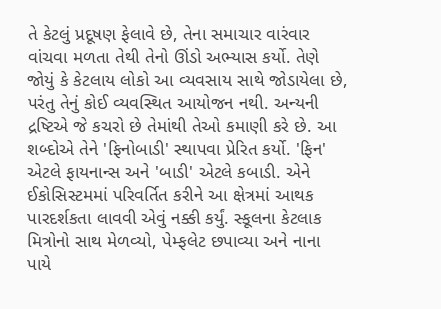તે કેટલું પ્રદૂષણ ફેલાવે છે, તેના સમાચાર વારંવાર વાંચવા મળતા તેથી તેનો ઊંડો અભ્યાસ કર્યો. તેણે જોયું કે કેટલાય લોકો આ વ્યવસાય સાથે જોડાયેલા છે, પરંતુ તેનું કોઈ વ્યવસ્થિત આયોજન નથી. અન્યની દ્રષ્ટિએ જે કચરો છે તેમાંથી તેઓ કમાણી કરે છે. આ શબ્દોએ તેને 'ફિનોબાડી' સ્થાપવા પ્રેરિત કર્યો. 'ફિન' એટલે ફાયનાન્સ અને 'બાડી' એટલે કબાડી. એને ઈકોસિસ્ટમમાં પરિવર્તિત કરીને આ ક્ષેત્રમાં આથક પારદર્શકતા લાવવી એવું નક્કી કર્યું. સ્કૂલના કેટલાક મિત્રોનો સાથ મેળવ્યો, પેમ્ફલેટ છપાવ્યા અને નાના પાયે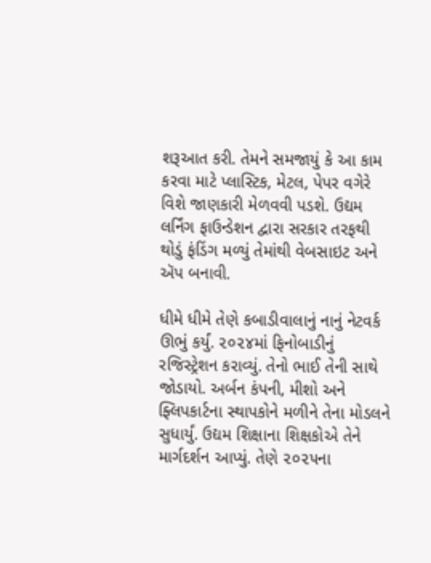શરૂઆત કરી. તેમને સમજાયું કે આ કામ કરવા માટે પ્લાસ્ટિક, મેટલ, પેપર વગેરે વિશે જાણકારી મેળવવી પડશે. ઉદ્યમ લર્નિંગ ફાઉન્ડેશન દ્વારા સરકાર તરફથી થોડું ફંડિંગ મળ્યું તેમાંથી વેબસાઇટ અને ઍપ બનાવી.

ધીમે ધીમે તેણે કબાડીવાલાનું નાનું નેટવર્ક ઊભું કર્યું. ૨૦૨૪માં ફિનોબાડીનું રજિસ્ટ્રેશન કરાવ્યું. તેનો ભાઈ તેની સાથે જોડાયો. અર્બન કંપની, મીશો અને ફ્લિપકાર્ટના સ્થાપકોને મળીને તેના મોડલને સુધાર્યું. ઉદ્યમ શિક્ષાના શિક્ષકોએ તેને માર્ગદર્શન આપ્યું. તેણે ૨૦૨૫ના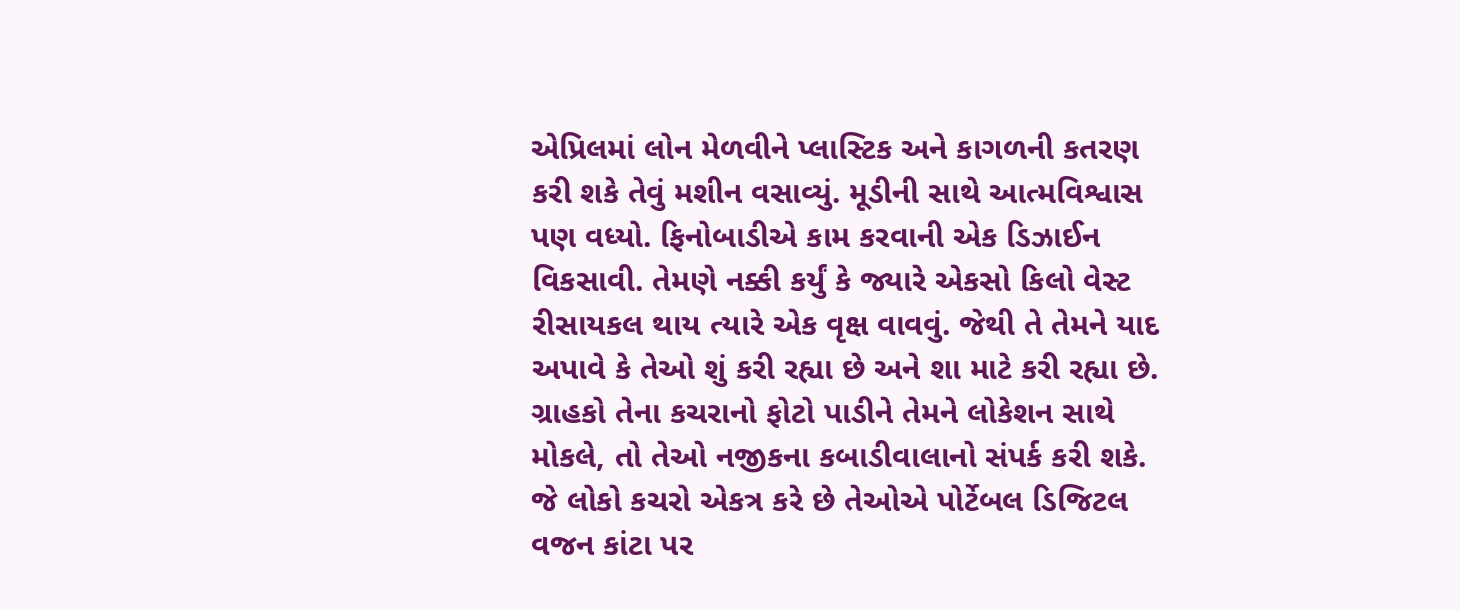એપ્રિલમાં લોન મેળવીને પ્લાસ્ટિક અને કાગળની કતરણ કરી શકે તેવું મશીન વસાવ્યું. મૂડીની સાથે આત્મવિશ્વાસ પણ વધ્યો. ફિનોબાડીએ કામ કરવાની એક ડિઝાઈન વિકસાવી. તેમણે નક્કી કર્યું કે જ્યારે એકસો કિલો વેસ્ટ રીસાયકલ થાય ત્યારે એક વૃક્ષ વાવવું. જેથી તે તેમને યાદ અપાવે કે તેઓ શું કરી રહ્યા છે અને શા માટે કરી રહ્યા છે. ગ્રાહકો તેના કચરાનો ફોટો પાડીને તેમને લોકેશન સાથે મોકલે, તો તેઓ નજીકના કબાડીવાલાનો સંપર્ક કરી શકે. જે લોકો કચરો એકત્ર કરે છે તેઓએ પોર્ટેબલ ડિજિટલ વજન કાંટા પર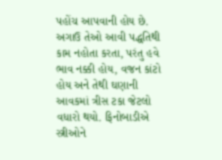પહોંચ આપવાની હોય છે. અગાઉ તેઓ આવી પદ્ધતિથી કામ નહોતા કરતા, પરંતુ હવે ભાવ નક્કી હોય, વજન કાંટો હોય અને તેથી ઘણાની આવકમાં ત્રીસ ટકા જેટલો વધારો થયો. ફિનોબાડીએ સ્ત્રીઓને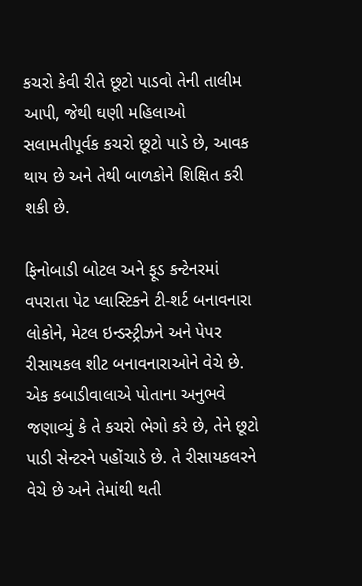કચરો કેવી રીતે છૂટો પાડવો તેની તાલીમ આપી, જેથી ઘણી મહિલાઓ સલામતીપૂર્વક કચરો છૂટો પાડે છે, આવક થાય છે અને તેથી બાળકોને શિક્ષિત કરી શકી છે.

ફિનોબાડી બોટલ અને ફૂડ કન્ટેનરમાં વપરાતા પેટ પ્લાસ્ટિકને ટી-શર્ટ બનાવનારા લોકોને, મેટલ ઇન્ડસ્ટ્રીઝને અને પેપર રીસાયકલ શીટ બનાવનારાઓને વેચે છે. એક કબાડીવાલાએ પોતાના અનુભવે જણાવ્યું કે તે કચરો ભેગો કરે છે, તેને છૂટો પાડી સેન્ટરને પહોંચાડે છે. તે રીસાયકલરને વેચે છે અને તેમાંથી થતી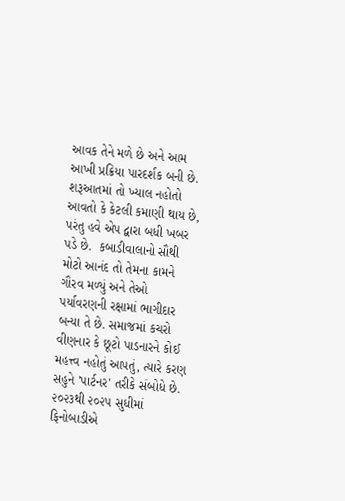આવક તેને મળે છે અને આમ આખી પ્રક્રિયા પારદર્શક બની છે. શરૂઆતમાં તો ખ્યાલ નહોતો આવતો કે કેટલી કમાણી થાય છે, પરંતુ હવે એપ દ્વારા બધી ખબર પડે છે.  કબાડીવાલાનો સૌથી મોટો આનંદ તો તેમના કામને ગૌરવ મળ્યું અને તેઓ પર્યાવરણની રક્ષામાં ભાગીદાર બન્યા તે છે. સમાજમાં કચરો વીણનાર કે છૂટો પાડનારને કોઈ મહત્ત્વ નહોતું આપતું, ત્યારે કરણ સહુને 'પાર્ટનર' તરીકે સંબોધે છે. ૨૦૨૩થી ૨૦૨૫ સુધીમાં ફિનોબાડીએ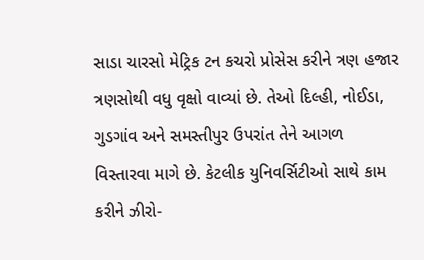સાડા ચારસો મેટ્રિક ટન કચરો પ્રોસેસ કરીને ત્રણ હજાર ત્રણસોથી વધુ વૃક્ષો વાવ્યાં છે. તેઓ દિલ્હી, નોઈડા, ગુડગાંવ અને સમસ્તીપુર ઉપરાંત તેને આગળ વિસ્તારવા માગે છે. કેટલીક યુનિવર્સિટીઓ સાથે કામ કરીને ઝીરો-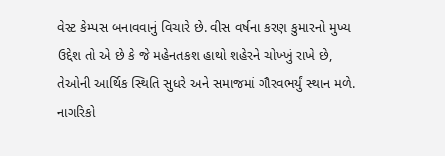વેસ્ટ કેમ્પસ બનાવવાનું વિચારે છે. વીસ વર્ષના કરણ કુમારનો મુખ્ય ઉદ્દેશ તો એ છે કે જે મહેનતકશ હાથો શહેરને ચોખ્ખું રાખે છે, તેઓની આર્થિક સ્થિતિ સુધરે અને સમાજમાં ગૌરવભર્યું સ્થાન મળે. નાગરિકો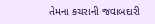તેમના કચરાની જવાબદારી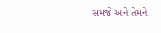સમજે અને તેમને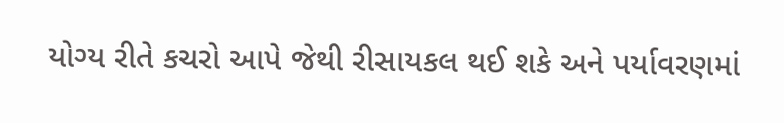યોગ્ય રીતે કચરો આપે જેથી રીસાયકલ થઈ શકે અને પર્યાવરણમાં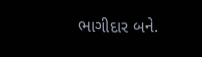ભાગીદાર બને.